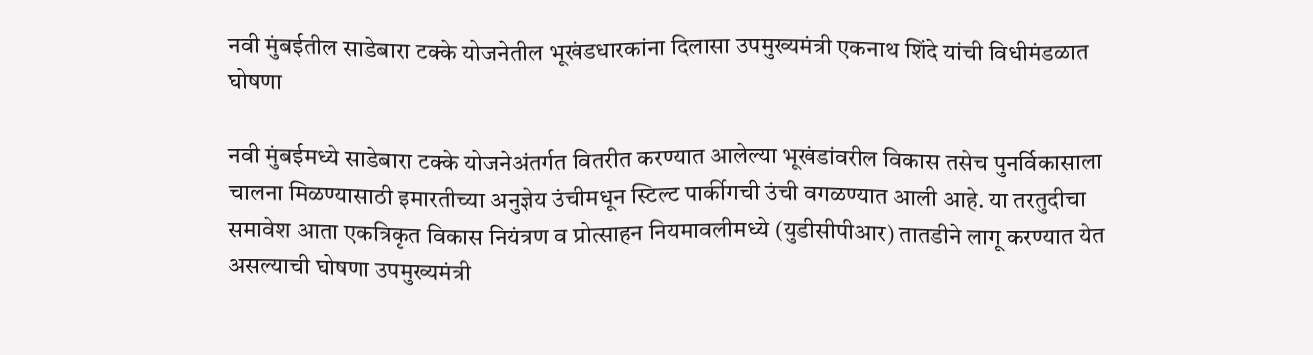नवी मुंबईतील साडेबारा टक्के योजनेतील भूखंडधारकांना दिलासा उपमुख्यमंत्री एकनाथ शिंदे यांची विधीमंडळात घोषणा

नवी मुंबईमध्ये साडेबारा टक्के योजनेअंतर्गत वितरीत करण्यात आलेल्या भूखंडांवरील विकास तसेच पुनर्विकासाला चालना मिळण्यासाठी इमारतीच्या अनुज्ञेय उंचीमधून स्टिल्ट पार्कीगची उंची वगळण्यात आली आहे. या तरतुदीचा समावेश आता एकत्रिकृत विकास नियंत्रण व प्रोत्साहन नियमावलीमध्ये (युडीसीपीआर) तातडीने लागू करण्यात येत असल्याची घोषणा उपमुख्यमंत्री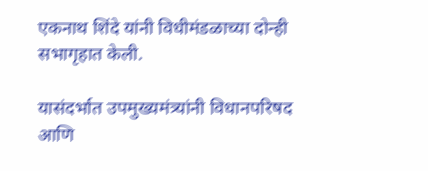एकनाथ शिंदे यांनी विधीमंडळाच्या दोन्ही सभागृहात केली.

यासंदर्भात उपमुख्यमंत्र्यांनी विधानपरिषद आणि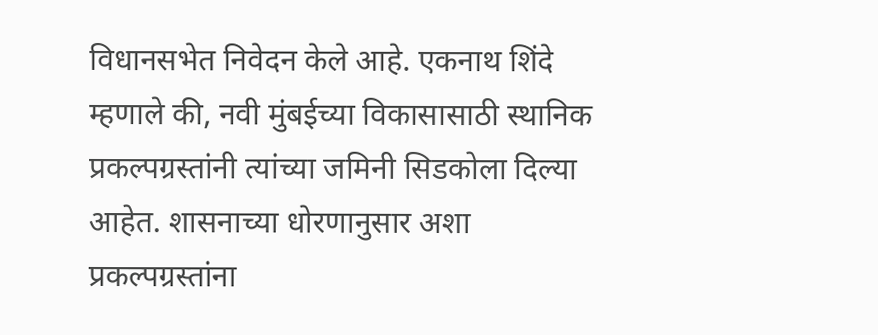विधानसभेत निवेदन केले आहे. एकनाथ शिंदे म्हणाले की, नवी मुंबईच्या विकासासाठी स्थानिक प्रकल्पग्रस्तांनी त्यांच्या जमिनी सिडकोला दिल्या आहेत. शासनाच्या धोरणानुसार अशा प्रकल्पग्रस्तांना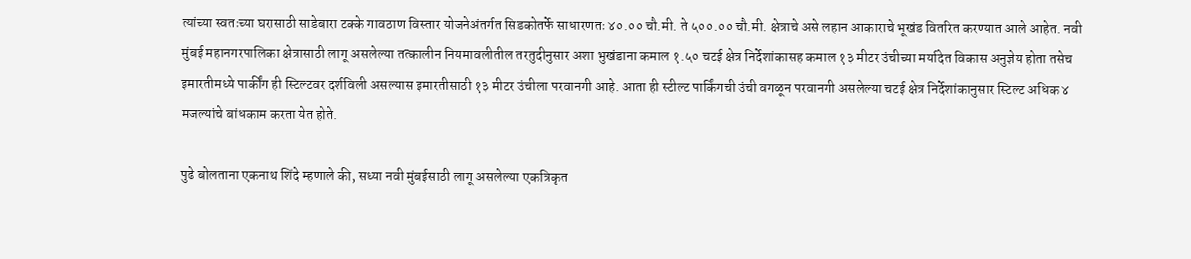त्यांच्या स्वतःच्या घरासाठी साडेबारा टक्के गावठाण विस्तार योजनेअंतर्गत सिडकोतर्फे साधारणतः ४०.०० चौ.मी. ते ५००.०० चौ.मी. क्षेत्राचे असे लहान आकाराचे भूखंड वितरित करण्यात आले आहेत. नवी मुंबई महानगरपालिका क्षेत्रासाठी लागू असलेल्या तत्कालीन नियमावलीतील तरतुदीनुसार अशा भुखंडाना कमाल १.५० चटई क्षेत्र निर्देशांकासह कमाल १३ मीटर उंचीच्या मर्यादेत विकास अनुज्ञेय होता तसेच इमारतीमध्ये पार्कींग ही स्टिल्टवर दर्शविली असल्यास इमारतीसाठी १३ मीटर उंचीला परवानगी आहे. आता ही स्टील्ट पार्किंगची उंची वगळून परवानगी असलेल्या चटई क्षेत्र निर्देशांकानुसार स्टिल्ट अधिक ४ मजल्यांचे बांधकाम करता येत होते.

पुढे बोलताना एकनाथ शिंदे म्हणाले की, सध्या नवी मुंबईसाठी लागू असलेल्या एकत्रिकृत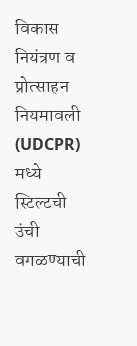विकास नियंत्रण व प्रोत्साहन नियमावली (UDCPR) मध्ये स्टिल्टची उंची वगळण्याची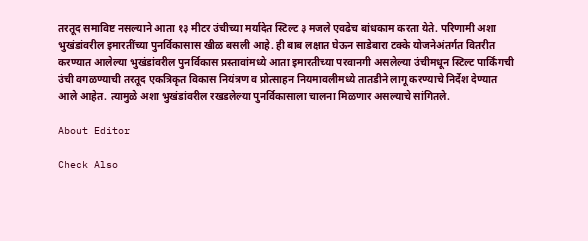तरतूद समाविष्ट नसल्याने आता १३ मीटर उंचीच्या मर्यादेत स्टिल्ट ३ मजले एवढेच बांधकाम करता येते. परिणामी अशा भुखंडांवरील इमारतींच्या पुनर्विकासास खीळ बसली आहे. ही बाब लक्षात घेऊन साडेबारा टक्के योजनेअंतर्गत वितरीत करण्यात आलेल्या भुखंडांवरील पुनर्विकास प्रस्तावांमध्ये आता इमारतीच्या परवानगी असलेल्या उंचीमधून स्टिल्ट पार्किंगची उंची वगळण्याची तरतूद एकत्रिकृत विकास नियंत्रण व प्रोत्साहन नियमावलीमध्ये तातडीने लागू करण्याचे निर्देश देण्यात आले आहेत. त्यामुळे अशा भुखंडांवरील रखडलेल्या पुनर्विकासाला चालना मिळणार असल्याचे सांगितले.

About Editor

Check Also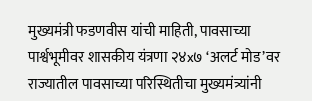मुख्यमंत्री फडणवीस यांची माहिती, पावसाच्या पार्श्वभूमीवर शासकीय यंत्रणा २४x७ ‘अलर्ट मोड’वर राज्यातील पावसाच्या परिस्थितीचा मुख्यमंत्र्यांनी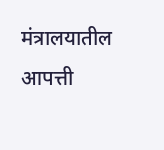मंत्रालयातील आपत्ती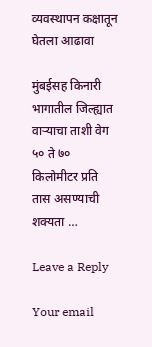व्यवस्थापन कक्षातून घेतला आढावा

मुंबईसह किनारी भागातील जिल्ह्यात वाऱ्याचा ताशी वेग ५० ते ७० किलोमीटर प्रति तास असण्याची शक्यता …

Leave a Reply

Your email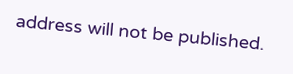address will not be published.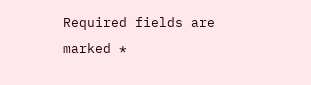Required fields are marked *